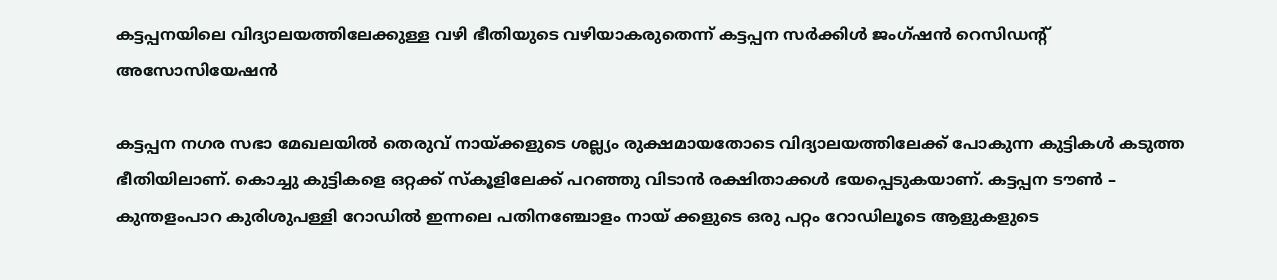കട്ടപ്പനയിലെ വിദ്യാലയത്തിലേക്കുള്ള വഴി ഭീതിയുടെ വഴിയാകരുതെന്ന് കട്ടപ്പന സർക്കിൾ ജംഗ്ഷൻ റെസിഡന്റ് അസോസിയേഷൻ

കട്ടപ്പന നഗര സഭാ മേഖലയിൽ തെരുവ് നായ്ക്കളുടെ ശല്ല്യം രുക്ഷമായതോടെ വിദ്യാലയത്തിലേക്ക് പോകുന്ന കുട്ടികൾ കടുത്ത ഭീതിയിലാണ്. കൊച്ചു കുട്ടികളെ ഒറ്റക്ക് സ്കൂളിലേക്ക് പറഞ്ഞു വിടാൻ രക്ഷിതാക്കൾ ഭയപ്പെടുകയാണ്. കട്ടപ്പന ടൗൺ – കുന്തളംപാറ കുരിശുപള്ളി റോഡിൽ ഇന്നലെ പതിനഞ്ചോളം നായ് ക്കളുടെ ഒരു പറ്റം റോഡിലൂടെ ആളുകളുടെ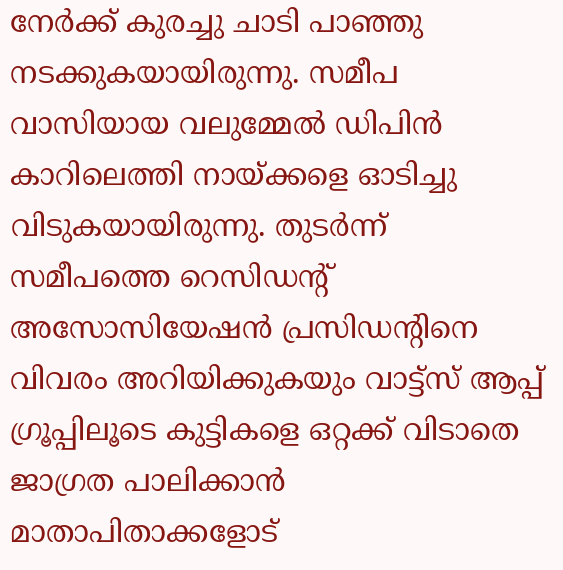നേർക്ക് കുരച്ചു ചാടി പാഞ്ഞു നടക്കുകയായിരുന്നു. സമീപ വാസിയായ വലുമ്മേൽ ഡിപിൻ കാറിലെത്തി നായ്ക്കളെ ഓടിച്ചു വിടുകയായിരുന്നു. തുടർന്ന് സമീപത്തെ റെസിഡന്റ് അസോസിയേഷൻ പ്രസിഡന്റിനെ വിവരം അറിയിക്കുകയും വാട്ട്സ് ആപ്പ് ഗ്രൂപ്പിലൂടെ കുട്ടികളെ ഒറ്റക്ക് വിടാതെ ജാഗ്രത പാലിക്കാൻ മാതാപിതാക്കളോട്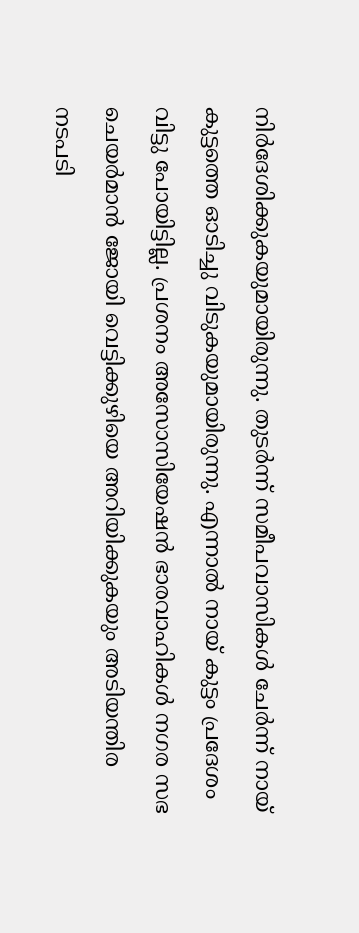നിർദേശിക്കുകയുമായിരുന്നു. തുടർന്ന് സമീപവാസികൾ ചേർന്ന് നായ് കുട്ടത്തെ ഓടിച്ചു വിടുകയുമായിരുന്നു. എന്നാൽ നായ് കുട്ടം പ്രദേശം വിട്ടു പോയിട്ടില്ല. പ്രശനം അസോസിയേഷൻ ഭാരവാഹികൾ നഗര സഭ ചെയർമാൻ ജോയി വെട്ടിക്കുഴിയെ അറിയിക്കുകയും അടിയന്തിര നടപടി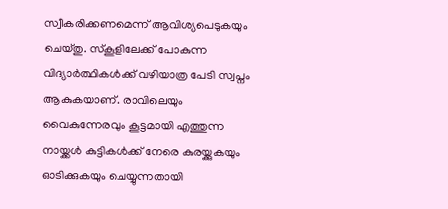സ്വീകരിക്കണമെന്ന് ആവിശ്യപെടുകയും ചെയ്തു. സ്കൂളിലേക്ക് പോകുന്ന വിദ്യാർത്ഥികൾക്ക് വഴിയാത്ര പേടി സ്വപ്നം ആകുകയാണ്. രാവിലെയും വൈകുന്നേരവും കൂട്ടമായി എത്തുന്ന നായ്ക്കൾ കുട്ടികൾക്ക് നേരെ കുരയ്ക്കുകയും ഓടിക്കുകയും ചെയ്യുന്നതായി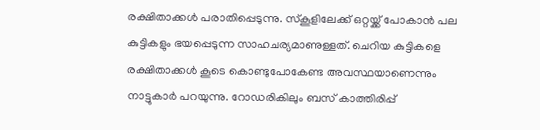രക്ഷിതാക്കൾ പരാതിപ്പെടുന്നു. സ്കൂളിലേക്ക് ഒറ്റയ്ക്ക് പോകാൻ പല കുട്ടികളും ഭയപ്പെടുന്ന സാഹചര്യമാണുള്ളത്. ചെറിയ കുട്ടികളെ രക്ഷിതാക്കൾ കൂടെ കൊണ്ടുപോകേണ്ട അവസ്ഥയാണെന്നും നാട്ടുകാർ പറയുന്നു. റോഡരികിലും ബസ് കാത്തിരിപ്പ്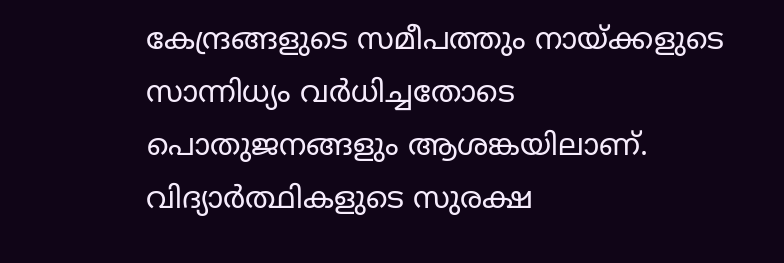കേന്ദ്രങ്ങളുടെ സമീപത്തും നായ്ക്കളുടെ സാന്നിധ്യം വർധിച്ചതോടെ പൊതുജനങ്ങളും ആശങ്കയിലാണ്.
വിദ്യാർത്ഥികളുടെ സുരക്ഷ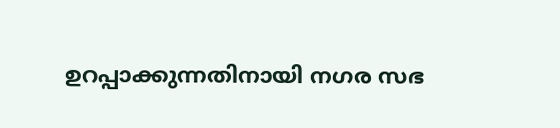ഉറപ്പാക്കുന്നതിനായി നഗര സഭ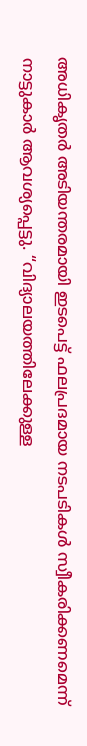അധികൃതർ അടിയന്തരമായി ഇടപെട്ട് ഫലപ്രദമായ നടപടികൾ സ്വീകരിക്കണമെന്ന് നാട്ടുകാർ ആവശ്യപ്പെട്ടു. “വിദ്യാലയത്തിലേക്കുള്ള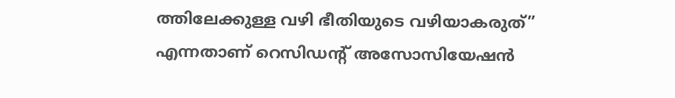ത്തിലേക്കുള്ള വഴി ഭീതിയുടെ വഴിയാകരുത്” എന്നതാണ് റെസിഡന്റ് അസോസിയേഷൻ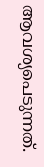ആവശ്യപെടുന്നത്.